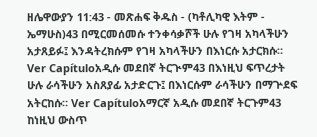ዘሌዋውያን 11:43 - መጽሐፍ ቅዱስ - (ካቶሊካዊ እትም - ኤማሁስ)43 በሚርመሰመሱ ተንቀሳቃሾች ሁሉ የገዛ አካላችሁን አታጸይፉ፤ እንዳትረክሱም የገዛ አካላችሁን በእነርሱ አታርክሱ። Ver Capítuloአዲሱ መደበኛ ትርጒም43 በእነዚህ ፍጥረታት ሁሉ ራሳችሁን አስጸያፊ አታድርጉ፤ በእነርሱም ራሳችሁን በማጕደፍ አትርከሱ። Ver Capítuloአማርኛ አዲሱ መደበኛ ትርጉም43 ከነዚህ ውስጥ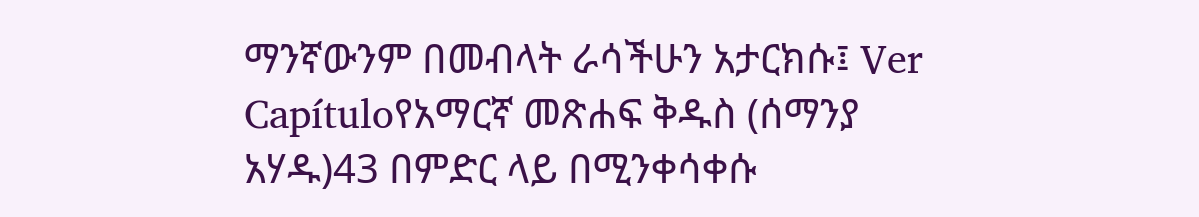ማንኛውንም በመብላት ራሳችሁን አታርክሱ፤ Ver Capítuloየአማርኛ መጽሐፍ ቅዱስ (ሰማንያ አሃዱ)43 በምድር ላይ በሚንቀሳቀሱ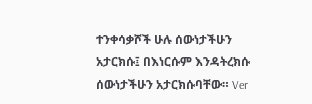ተንቀሳቃሾች ሁሉ ሰውነታችሁን አታርክሱ፤ በእነርሱም እንዳትረክሱ ሰውነታችሁን አታርክሱባቸው። Ver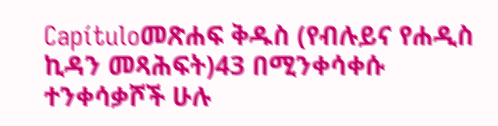Capítuloመጽሐፍ ቅዱስ (የብሉይና የሐዲስ ኪዳን መጻሕፍት)43 በሚንቀሳቀሱ ተንቀሳቃሾች ሁሉ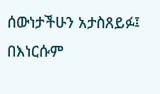ሰውነታችሁን አታስጸይፉ፤ በእነርሱም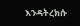እንዳትረክሱ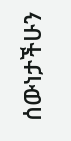ሰውነታችሁን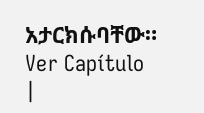አታርክሱባቸው። Ver Capítulo |